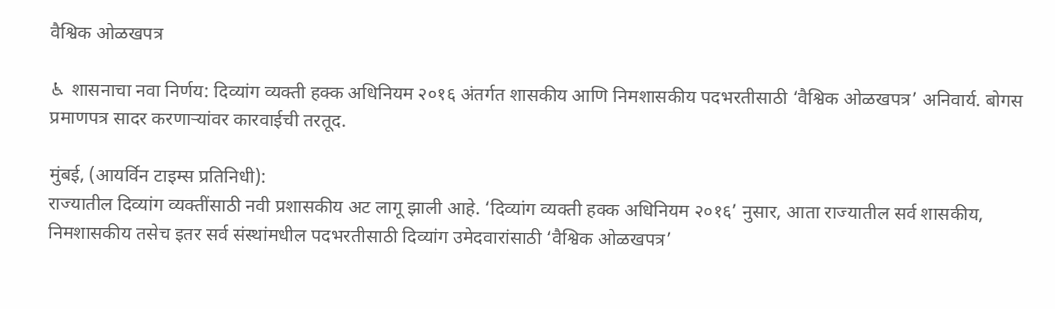वैश्विक ओळखपत्र

♿ शासनाचा नवा निर्णय: दिव्यांग व्यक्ती हक्क अधिनियम २०१६ अंतर्गत शासकीय आणि निमशासकीय पदभरतीसाठी ‘वैश्विक ओळखपत्र’ अनिवार्य. बोगस प्रमाणपत्र सादर करणाऱ्यांवर कारवाईची तरतूद.

मुंबई, (आयर्विन टाइम्स प्रतिनिधी):
राज्यातील दिव्यांग व्यक्तींसाठी नवी प्रशासकीय अट लागू झाली आहे. ‘दिव्यांग व्यक्ती हक्क अधिनियम २०१६’ नुसार, आता राज्यातील सर्व शासकीय, निमशासकीय तसेच इतर सर्व संस्थांमधील पदभरतीसाठी दिव्यांग उमेदवारांसाठी ‘वैश्विक ओळखपत्र’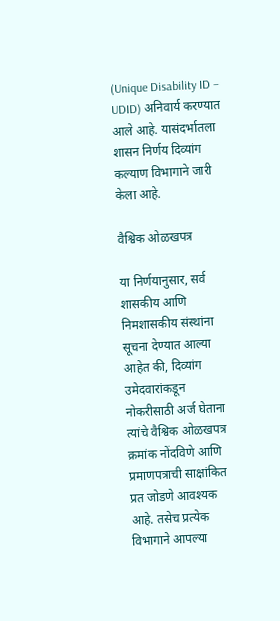(Unique Disability ID – UDID) अनिवार्य करण्यात आले आहे. यासंदर्भातला शासन निर्णय दिव्यांग कल्याण विभागाने जारी केला आहे.

वैश्विक ओळखपत्र

या निर्णयानुसार, सर्व शासकीय आणि निमशासकीय संस्थांना सूचना देण्यात आल्या आहेत की, दिव्यांग उमेदवारांकडून नोकरीसाठी अर्ज घेताना त्यांचे वैश्विक ओळखपत्र क्रमांक नोंदविणे आणि प्रमाणपत्राची साक्षांकित प्रत जोडणे आवश्यक आहे. तसेच प्रत्येक विभागाने आपल्या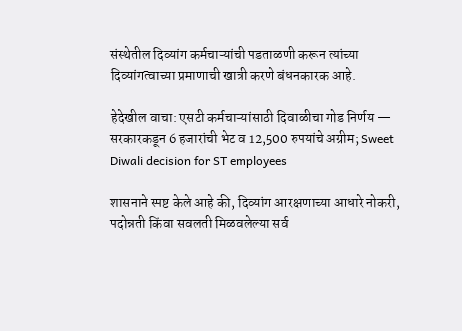संस्थेतील दिव्यांग कर्मचाऱ्यांची पडताळणी करून त्यांच्या दिव्यांगत्वाच्या प्रमाणाची खात्री करणे बंधनकारक आहे.

हेदेखील वाचा: एसटी कर्मचाऱ्यांसाठी दिवाळीचा गोड निर्णय — सरकारकडून 6 हजारांची भेट व 12,500 रुपयांचे अग्रीम; Sweet Diwali decision for ST employees

शासनाने स्पष्ट केले आहे की, दिव्यांग आरक्षणाच्या आधारे नोकरी, पदोन्नती किंवा सवलती मिळवलेल्या सर्व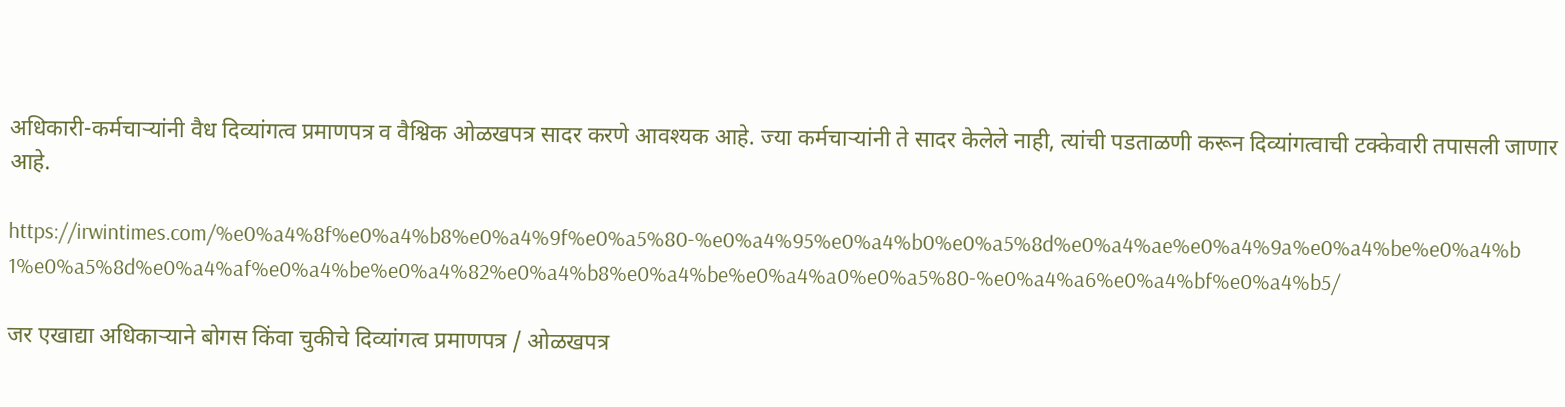अधिकारी-कर्मचाऱ्यांनी वैध दिव्यांगत्व प्रमाणपत्र व वैश्विक ओळखपत्र सादर करणे आवश्यक आहे. ज्या कर्मचाऱ्यांनी ते सादर केलेले नाही, त्यांची पडताळणी करून दिव्यांगत्वाची टक्केवारी तपासली जाणार आहे.

https://irwintimes.com/%e0%a4%8f%e0%a4%b8%e0%a4%9f%e0%a5%80-%e0%a4%95%e0%a4%b0%e0%a5%8d%e0%a4%ae%e0%a4%9a%e0%a4%be%e0%a4%b1%e0%a5%8d%e0%a4%af%e0%a4%be%e0%a4%82%e0%a4%b8%e0%a4%be%e0%a4%a0%e0%a5%80-%e0%a4%a6%e0%a4%bf%e0%a4%b5/

जर एखाद्या अधिकाऱ्याने बोगस किंवा चुकीचे दिव्यांगत्व प्रमाणपत्र / ओळखपत्र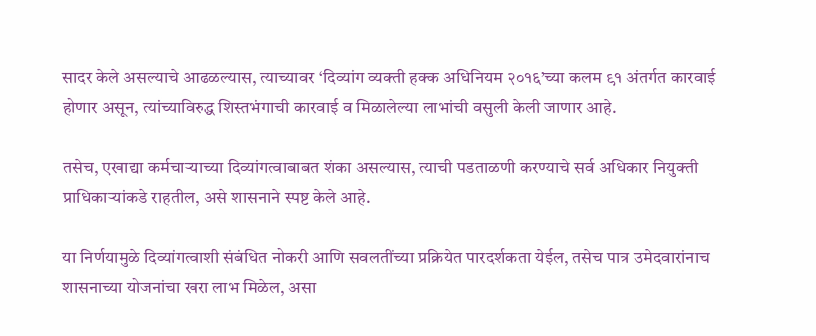सादर केले असल्याचे आढळल्यास, त्याच्यावर ‘दिव्यांग व्यक्ती हक्क अधिनियम २०१६’च्या कलम ९१ अंतर्गत कारवाई होणार असून, त्यांच्याविरुद्ध शिस्तभंगाची कारवाई व मिळालेल्या लाभांची वसुली केली जाणार आहे.

तसेच, एखाद्या कर्मचाऱ्याच्या दिव्यांगत्वाबाबत शंका असल्यास, त्याची पडताळणी करण्याचे सर्व अधिकार नियुक्ती प्राधिकाऱ्यांकडे राहतील, असे शासनाने स्पष्ट केले आहे.

या निर्णयामुळे दिव्यांगत्वाशी संबंधित नोकरी आणि सवलतींच्या प्रक्रियेत पारदर्शकता येईल, तसेच पात्र उमेदवारांनाच शासनाच्या योजनांचा खरा लाभ मिळेल, असा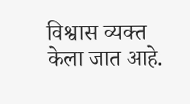विश्वास व्यक्त केला जात आहे.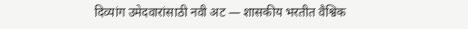दिव्यांग उमेदवारांसाठी नवी अट — शासकीय भरतीत वैश्विक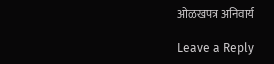ओळखपत्र अनिवार्य

Leave a Reply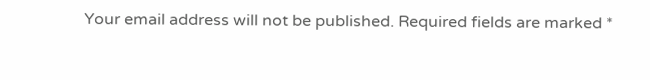Your email address will not be published. Required fields are marked *